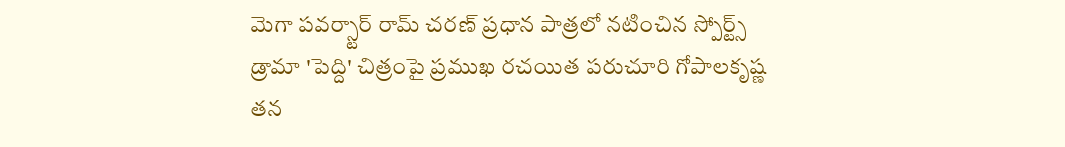మెగా పవర్స్టార్ రామ్ చరణ్ ప్రధాన పాత్రలో నటించిన స్పోర్ట్స్ డ్రామా 'పెద్ది' చిత్రంపై ప్రముఖ రచయిత పరుచూరి గోపాలకృష్ణ తన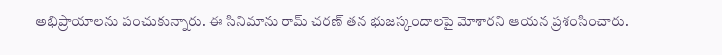అభిప్రాయాలను పంచుకున్నారు. ఈ సినిమాను రామ్ చరణ్ తన భుజస్కందాలపై మోశారని ఆయన ప్రశంసించారు.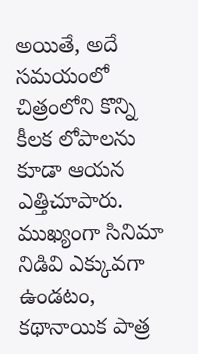అయితే, అదే సమయంలో చిత్రంలోని కొన్ని కీలక లోపాలను కూడా ఆయన ఎత్తిచూపారు. ముఖ్యంగా సినిమా నిడివి ఎక్కువగా ఉండటం, కథానాయిక పాత్ర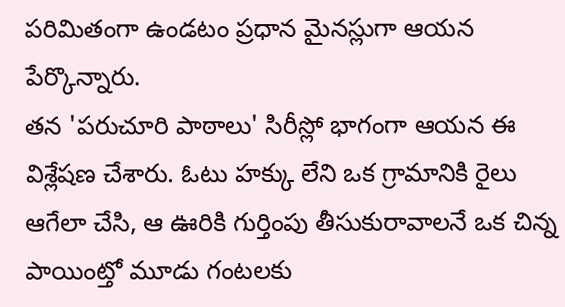పరిమితంగా ఉండటం ప్రధాన మైనస్లుగా ఆయన పేర్కొన్నారు.
తన 'పరుచూరి పాఠాలు' సిరీస్లో భాగంగా ఆయన ఈ విశ్లేషణ చేశారు. ఓటు హక్కు లేని ఒక గ్రామానికి రైలు ఆగేలా చేసి, ఆ ఊరికి గుర్తింపు తీసుకురావాలనే ఒక చిన్న పాయింట్తో మూడు గంటలకు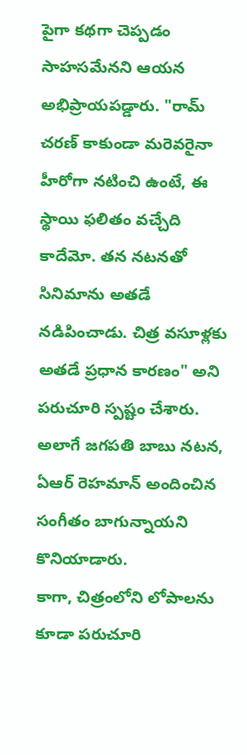పైగా కథగా చెప్పడం సాహసమేనని ఆయన అభిప్రాయపడ్డారు. "రామ్ చరణ్ కాకుండా మరెవరైనా హీరోగా నటించి ఉంటే, ఈ స్థాయి ఫలితం వచ్చేది కాదేమో. తన నటనతో సినిమాను అతడే నడిపించాడు. చిత్ర వసూళ్లకు అతడే ప్రధాన కారణం" అని పరుచూరి స్పష్టం చేశారు. అలాగే జగపతి బాబు నటన, ఏఆర్ రెహమాన్ అందించిన సంగీతం బాగున్నాయని కొనియాడారు.
కాగా, చిత్రంలోని లోపాలను కూడా పరుచూరి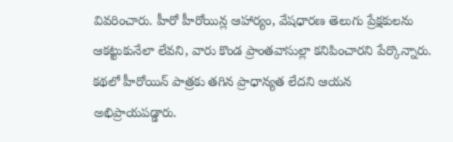వివరించారు. హీరో హీరోయిన్ల ఆహార్యం, వేషధారణ తెలుగు ప్రేక్షకులను ఆకట్టుకునేలా లేవని, వారు కొండ ప్రాంతవాసుల్లా కనిపించారని పేర్కొన్నారు. కథలో హీరోయిన్ పాత్రకు తగిన ప్రాధాన్యత లేదని ఆయన అభిప్రాయపడ్డారు.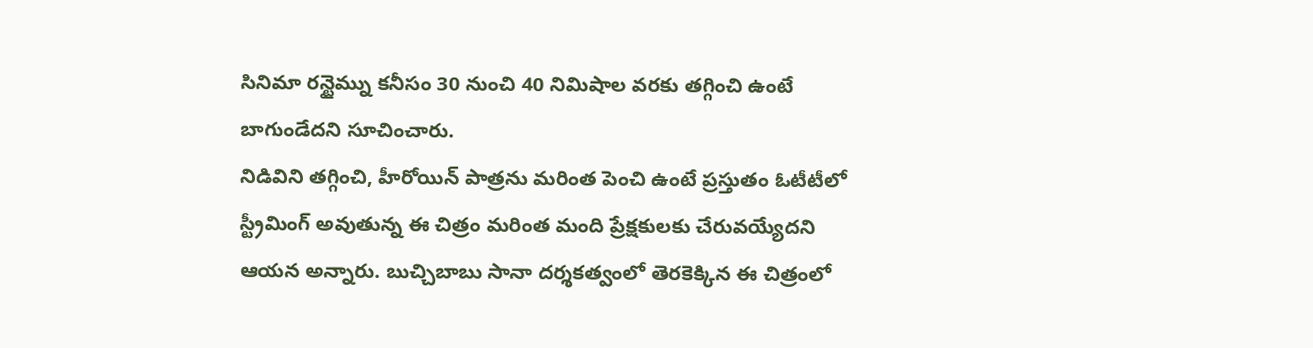సినిమా రన్టైమ్ను కనీసం 30 నుంచి 40 నిమిషాల వరకు తగ్గించి ఉంటే బాగుండేదని సూచించారు.
నిడివిని తగ్గించి, హీరోయిన్ పాత్రను మరింత పెంచి ఉంటే ప్రస్తుతం ఓటీటీలో స్ట్రీమింగ్ అవుతున్న ఈ చిత్రం మరింత మంది ప్రేక్షకులకు చేరువయ్యేదని ఆయన అన్నారు. బుచ్చిబాబు సానా దర్శకత్వంలో తెరకెక్కిన ఈ చిత్రంలో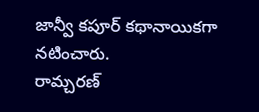జాన్వీ కపూర్ కథానాయికగా నటించారు.
రామ్చరణ్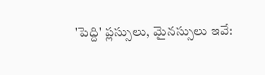'పెద్ది' ప్లస్సులు, మైనస్సులు ఇవే: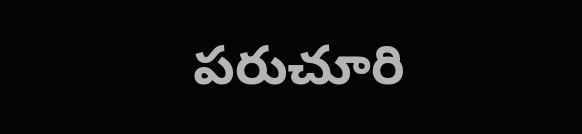పరుచూరి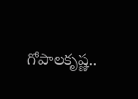గోపాలకృష్ణ..